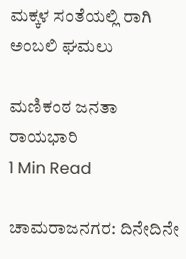ಮಕ್ಕಳ ಸಂತೆಯಲ್ಲಿ ರಾಗಿ ಅಂಬಲಿ ಘಮಲು

ಮಣಿಕಂಠ ಜನತಾ ರಾಯಭಾರಿ
1 Min Read

ಚಾಮರಾಜನಗರ: ದಿನೇದಿನೇ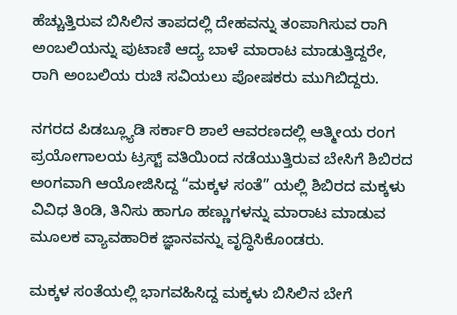ಹೆಚ್ಚುತ್ತಿರುವ ಬಿಸಿಲಿನ ತಾಪದಲ್ಲಿ ದೇಹವನ್ನು ತಂಪಾಗಿಸುವ ರಾಗಿ ಅಂಬಲಿಯನ್ನು ಪುಟಾಣಿ ಆದ್ಯ ಬಾಳೆ ಮಾರಾಟ ಮಾಡುತ್ತಿದ್ದರೇ, ರಾಗಿ ಅಂಬಲಿಯ ರುಚಿ ಸವಿಯಲು ಪೋಷಕರು ಮುಗಿಬಿದ್ದರು.

ನಗರದ ಪಿಡಬ್ಲ್ಯೂಡಿ ಸರ್ಕಾರಿ ಶಾಲೆ ಆವರಣದಲ್ಲಿ ಆತ್ಮೀಯ ರಂಗ ಪ್ರಯೋಗಾಲಯ ಟ್ರಸ್ಟ್ ವತಿಯಿಂದ ನಡೆಯುತ್ತಿರುವ ಬೇಸಿಗೆ ಶಿಬಿರದ ಅಂಗವಾಗಿ ಆಯೋಜಿಸಿದ್ದ “ಮಕ್ಕಳ ಸಂತೆ” ಯಲ್ಲಿ ಶಿಬಿರದ ಮಕ್ಕಳು ವಿವಿಧ ತಿಂಡಿ, ತಿನಿಸು ಹಾಗೂ ಹಣ್ಣುಗಳನ್ನು ಮಾರಾಟ ಮಾಡುವ ಮೂಲಕ ವ್ಯಾವಹಾರಿಕ ಜ್ಞಾನವನ್ನು ವೃದ್ಧಿಸಿಕೊಂಡರು.

ಮಕ್ಕಳ ಸಂತೆಯಲ್ಲಿ ಭಾಗವಹಿಸಿದ್ದ ಮಕ್ಕಳು ಬಿಸಿಲಿನ ಬೇಗೆ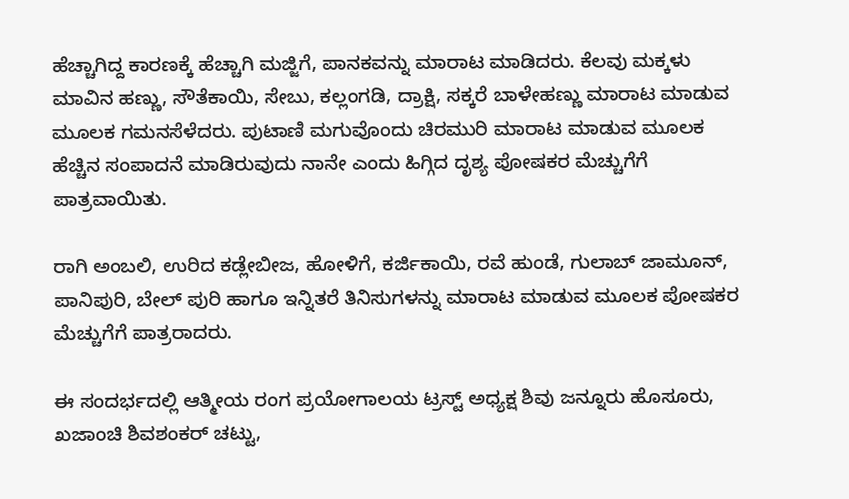ಹೆಚ್ಚಾಗಿದ್ದ ಕಾರಣಕ್ಕೆ ಹೆಚ್ಚಾಗಿ ಮಜ್ಜಿಗೆ, ಪಾನಕವನ್ನು ಮಾರಾಟ ಮಾಡಿದರು. ಕೆಲವು ಮಕ್ಕಳು ಮಾವಿನ ಹಣ್ಣು, ಸೌತೆಕಾಯಿ, ಸೇಬು, ಕಲ್ಲಂಗಡಿ, ದ್ರಾಕ್ಷಿ, ಸಕ್ಕರೆ ಬಾಳೇಹಣ್ಣು ಮಾರಾಟ ಮಾಡುವ ಮೂಲಕ ಗಮನಸೆಳೆದರು. ಪುಟಾಣಿ ಮಗುವೊಂದು ಚಿರಮುರಿ ಮಾರಾಟ ಮಾಡುವ ಮೂಲಕ ಹೆಚ್ಚಿನ ಸಂಪಾದನೆ ಮಾಡಿರುವುದು ನಾನೇ ಎಂದು ಹಿಗ್ಗಿದ ದೃಶ್ಯ ಪೋಷಕರ ಮೆಚ್ಚುಗೆಗೆ ಪಾತ್ರವಾಯಿತು.

ರಾಗಿ ಅಂಬಲಿ, ಉರಿದ ಕಡ್ಲೇಬೀಜ, ಹೋಳಿಗೆ, ಕರ್ಜಿಕಾಯಿ, ರವೆ ಹುಂಡೆ, ಗುಲಾಬ್ ಜಾಮೂನ್, ಪಾನಿಪುರಿ, ಬೇಲ್ ಪುರಿ ಹಾಗೂ ಇನ್ನಿತರೆ ತಿನಿಸುಗಳನ್ನು ಮಾರಾಟ ಮಾಡುವ ಮೂಲಕ ಪೋಷಕರ ಮೆಚ್ಚುಗೆಗೆ ಪಾತ್ರರಾದರು.

ಈ ಸಂದರ್ಭದಲ್ಲಿ ಆತ್ಮೀಯ ರಂಗ ಪ್ರಯೋಗಾಲಯ ಟ್ರಸ್ಟ್ ಅಧ್ಯಕ್ಷ ಶಿವು ಜನ್ನೂರು ಹೊಸೂರು, ಖಜಾಂಚಿ ಶಿವಶಂಕರ್ ಚಟ್ಟು,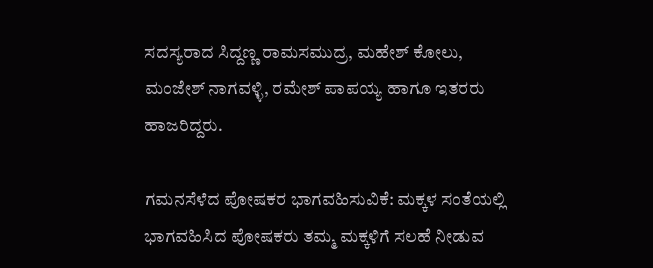ಸದಸ್ಯರಾದ ಸಿದ್ದಣ್ಣ ರಾಮಸಮುದ್ರ, ಮಹೇಶ್ ಕೋಲು, ಮಂಜೇಶ್ ನಾಗವಳ್ಳಿ, ರಮೇಶ್ ಪಾಪಯ್ಯ ಹಾಗೂ ಇತರರು ಹಾಜರಿದ್ದರು.

ಗಮನಸೆಳೆದ ಪೋಷಕರ ಭಾಗವಹಿಸುವಿಕೆ: ಮಕ್ಕಳ ಸಂತೆಯಲ್ಲಿ ಭಾಗವಹಿಸಿದ ಪೋಷಕರು ತಮ್ಮ ಮಕ್ಕಳಿಗೆ ಸಲಹೆ ನೀಡುವ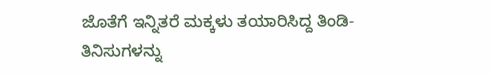ಜೊತೆಗೆ ಇನ್ನಿತರೆ ಮಕ್ಕಳು ತಯಾರಿಸಿದ್ದ ತಿಂಡಿ-ತಿನಿಸುಗಳನ್ನು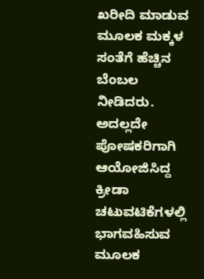ಖರೀದಿ ಮಾಡುವ ಮೂಲಕ ಮಕ್ಕಳ ಸಂತೆಗೆ ಹೆಚ್ಚಿನ ಬೆಂಬಲ ನೀಡಿದರು. ಅದಲ್ಲದೇ ಪೋಷಕರಿಗಾಗಿ ಆಯೋಜಿಸಿದ್ದ ಕ್ರೀಡಾ ಚಟುವಟಿಕೆಗಳಲ್ಲಿ ಭಾಗವಹಿಸುವ ಮೂಲಕ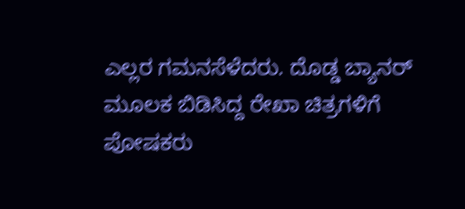ಎಲ್ಲರ ಗಮನಸೆಳೆದರು‌. ದೊಡ್ಡ ಬ್ಯಾನರ್ ಮೂಲಕ ಬಿಡಿಸಿದ್ದ ರೇಖಾ ಚಿತ್ರಗಳಿಗೆ ಪೋಷಕರು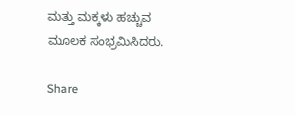ಮತ್ತು ಮಕ್ಕಳು ಹಚ್ಚುವ ಮೂಲಕ ಸಂಭ್ರಮಿಸಿದರು.

Share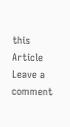this Article
Leave a comment